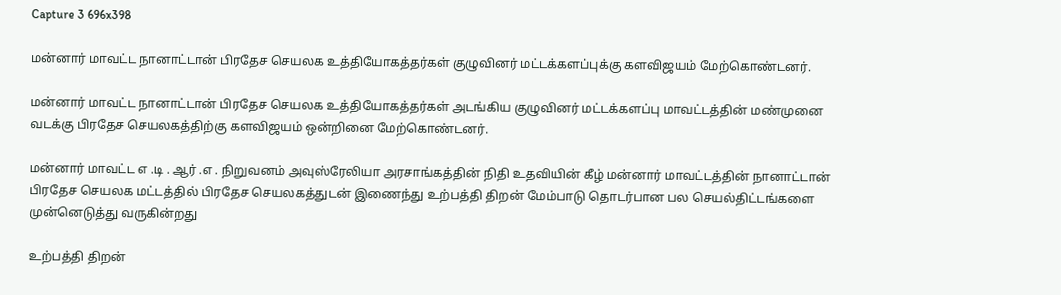Capture 3 696x398

மன்னார் மாவட்ட நானாட்டான் பிரதேச செயலக உத்தியோகத்தர்கள் குழுவினர் மட்டக்களப்புக்கு களவிஜயம் மேற்கொண்டனர்.

மன்னார் மாவட்ட நானாட்டான் பிரதேச செயலக உத்தியோகத்தர்கள் அடங்கிய குழுவினர் மட்டக்களப்பு மாவட்டத்தின் மண்முனை வடக்கு பிரதேச செயலகத்திற்கு களவிஜயம் ஒன்றினை மேற்கொண்டனர்.

மன்னார் மாவட்ட எ .டி . ஆர் .எ . நிறுவனம் அவுஸ்ரேலியா அரசாங்கத்தின் நிதி உதவியின் கீழ் மன்னார் மாவட்டத்தின் நானாட்டான் பிரதேச செயலக மட்டத்தில் பிரதேச செயலகத்துடன் இணைந்து உற்பத்தி திறன் மேம்பாடு தொடர்பான பல செயல்திட்டங்களை முன்னெடுத்து வருகின்றது

உற்பத்தி திறன்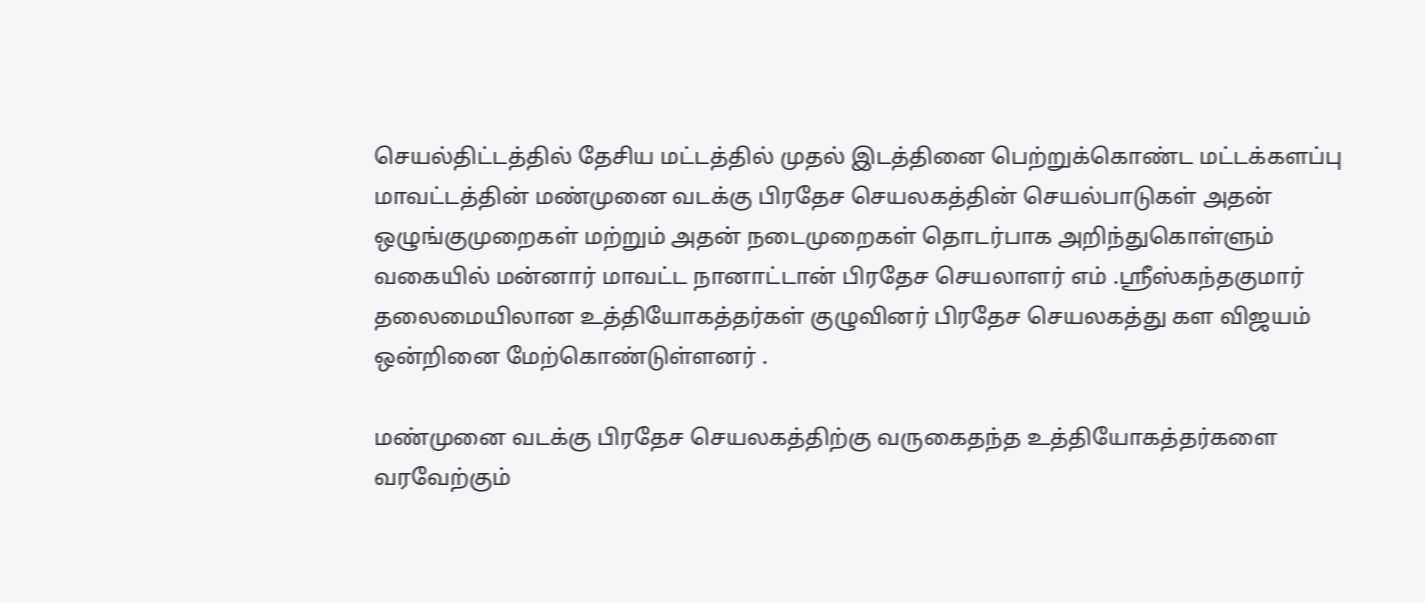செயல்திட்டத்தில் தேசிய மட்டத்தில் முதல் இடத்தினை பெற்றுக்கொண்ட மட்டக்களப்பு மாவட்டத்தின் மண்முனை வடக்கு பிரதேச செயலகத்தின் செயல்பாடுகள் அதன் ஒழுங்குமுறைகள் மற்றும் அதன் நடைமுறைகள் தொடர்பாக அறிந்துகொள்ளும் வகையில் மன்னார் மாவட்ட நானாட்டான் பிரதேச செயலாளர் எம் .ஸ்ரீஸ்கந்தகுமார் தலைமையிலான உத்தியோகத்தர்கள் குழுவினர் பிரதேச செயலகத்து கள விஜயம் ஒன்றினை மேற்கொண்டுள்ளனர் .

மண்முனை வடக்கு பிரதேச செயலகத்திற்கு வருகைதந்த உத்தியோகத்தர்களை வரவேற்கும்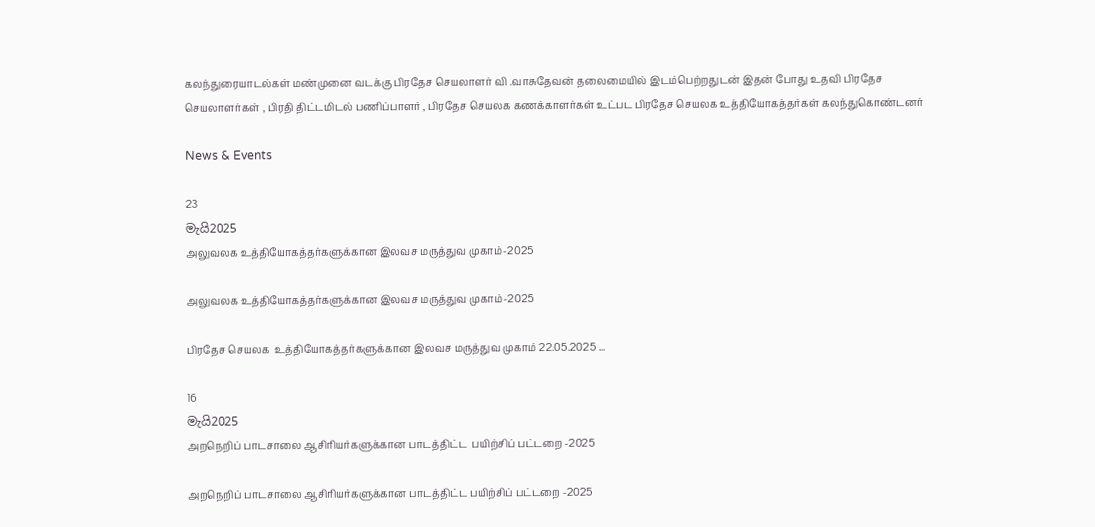கலந்துரையாடல்கள் மண்முனை வடக்கு பிரதேச செயலாளர் வி .வாசுதேவன் தலைமையில் இடம்பெற்றதுடன் இதன் போது உதவி பிரதேச செயலாளர்கள் , பிரதி திட்டமிடல் பணிப்பாளர் , பிரதேச செயலக கணக்காளர்கள் உட்பட பிரதேச செயலக உத்தியோகத்தர்கள் கலந்துகொண்டனர்

News & Events

23
මැයි2025
அலுவலக உத்தியோகத்தர்களுக்கான இலவச மருத்துவ முகாம்-2025

அலுவலக உத்தியோகத்தர்களுக்கான இலவச மருத்துவ முகாம்-2025

பிரதேச செயலக  உத்தியோகத்தர்களுக்கான இலவச மருத்துவ முகாம் 22.05.2025 ...

16
මැයි2025
அறநெறிப் பாடசாலை ஆசிரியர்களுக்கான பாடத்திட்ட  பயிற்சிப் பட்டறை -2025

அறநெறிப் பாடசாலை ஆசிரியர்களுக்கான பாடத்திட்ட பயிற்சிப் பட்டறை -2025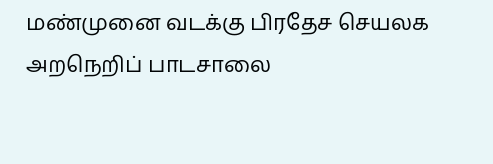மண்முனை வடக்கு பிரதேச செயலக அறநெறிப் பாடசாலை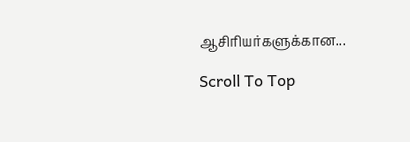ஆசிரியர்களுக்கான...

Scroll To Top